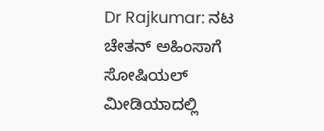Dr Rajkumar: ನಟ ಚೇತನ್ ಅಹಿಂಸಾಗೆ ಸೋಷಿಯಲ್ ಮೀಡಿಯಾದಲ್ಲಿ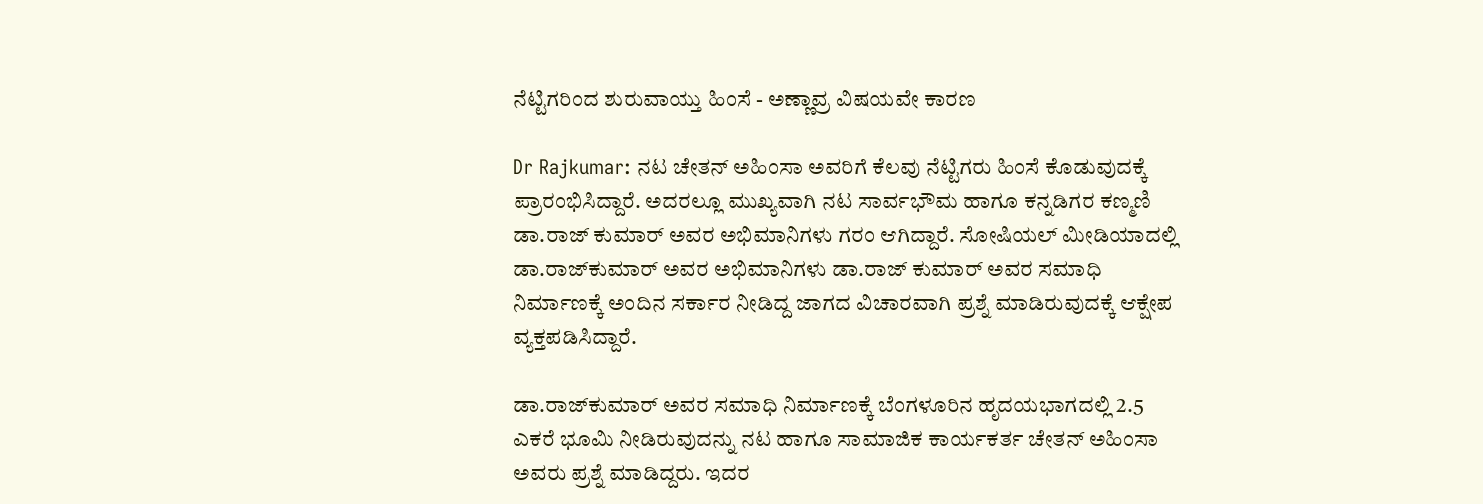ನೆಟ್ಟಿಗರಿಂದ ಶುರುವಾಯ್ತು ಹಿಂಸೆ - ಅಣ್ಣಾವ್ರ ವಿಷಯವೇ ಕಾರಣ

Dr Rajkumar: ನಟ ಚೇತನ್ ಅಹಿಂಸಾ ಅವರಿಗೆ ಕೆಲವು ನೆಟ್ಟಿಗರು ಹಿಂಸೆ ಕೊಡುವುದಕ್ಕೆ ಪ್ರಾರಂಭಿಸಿದ್ದಾರೆ. ಅದರಲ್ಲೂ ಮುಖ್ಯವಾಗಿ ನಟ ಸಾರ್ವಭೌಮ ಹಾಗೂ ಕನ್ನಡಿಗರ ಕಣ್ಮಣಿ ಡಾ.ರಾಜ್ ಕುಮಾರ್ ಅವರ ಅಭಿಮಾನಿಗಳು ಗರಂ ಆಗಿದ್ದಾರೆ. ಸೋಷಿಯಲ್ ಮೀಡಿಯಾದಲ್ಲಿ ಡಾ.ರಾಜ್‌ಕುಮಾರ್ ಅವರ ಅಭಿಮಾನಿಗಳು ಡಾ.ರಾಜ್ ಕುಮಾರ್ ಅವರ ಸಮಾಧಿ ನಿರ್ಮಾಣಕ್ಕೆ ಅಂದಿನ ಸರ್ಕಾರ ನೀಡಿದ್ದ ಜಾಗದ ವಿಚಾರವಾಗಿ ಪ್ರಶ್ನೆ ಮಾಡಿರುವುದಕ್ಕೆ ಆಕ್ಷೇಪ ವ್ಯಕ್ತಪಡಿಸಿದ್ದಾರೆ.

ಡಾ.ರಾಜ್‌ಕುಮಾರ್ ಅವರ ಸಮಾಧಿ ನಿರ್ಮಾಣಕ್ಕೆ ಬೆಂಗಳೂರಿನ ಹೃದಯಭಾಗದಲ್ಲಿ 2.5 ಎಕರೆ ಭೂಮಿ ನೀಡಿರುವುದನ್ನು ನಟ ಹಾಗೂ ಸಾಮಾಜಿಕ ಕಾರ್ಯಕರ್ತ ಚೇತನ್ ಅಹಿಂಸಾ ಅವರು ಪ್ರಶ್ನೆ ಮಾಡಿದ್ದರು. ಇದರ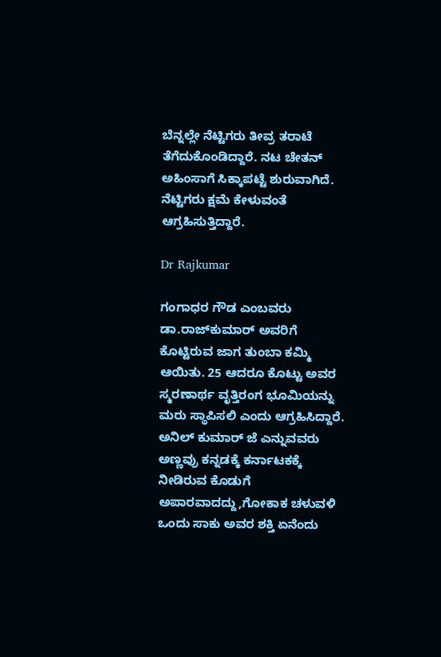ಬೆನ್ನಲ್ಲೇ ನೆಟ್ಟಿಗರು ತೀವ್ರ ತರಾಟೆ ತೆಗೆದುಕೊಂಡಿದ್ದಾರೆ. ನಟ ಚೇತನ್ ಅಹಿಂಸಾಗೆ ಸಿಕ್ಕಾಪಟ್ಟೆ ಶುರುವಾಗಿದೆ. ನೆಟ್ಟಿಗರು ಕ್ಷಮೆ ಕೇಳುವಂತೆ ಆಗ್ರಹಿಸುತ್ತಿದ್ದಾರೆ.

Dr Rajkumar

ಗಂಗಾಧರ ಗೌಡ ಎಂಬವರು ಡಾ.ರಾಜ್‌ಕುಮಾರ್ ಅವರಿಗೆ ಕೊಟ್ಟಿರುವ ಜಾಗ ತುಂಬಾ ಕಮ್ಮಿ ಆಯಿತು. 25 ಆದರೂ ಕೊಟ್ಟು ಅವರ ಸ್ಮರಣಾರ್ಥ ವೃತ್ತಿರಂಗ ಭೂಮಿಯನ್ನು ಮರು ಸ್ಥಾಪಿಸಲಿ ಎಂದು ಆಗ್ರಹಿಸಿದ್ದಾರೆ. ಅನಿಲ್ ಕುಮಾರ್ ಜೆ ಎನ್ನುವವರು ಅಣ್ಣವ್ರು ಕನ್ನಡಕ್ಕೆ ಕರ್ನಾಟಕಕ್ಕೆ ನೀಡಿರುವ ಕೊಡುಗೆ ಅಪಾರವಾದದ್ದು,ಗೋಕಾಕ ಚಳುವಳಿ ಒಂದು ಸಾಕು ಅವರ ಶಕ್ತಿ ಏನೆಂದು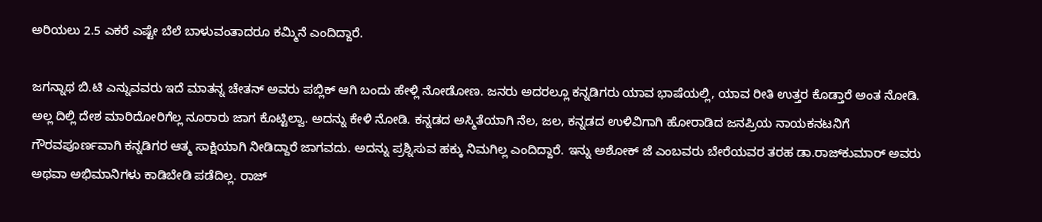ಅರಿಯಲು 2.5 ಎಕರೆ ಎಷ್ಟೇ ಬೆಲೆ ಬಾಳುವಂತಾದರೂ ಕಮ್ಮಿನೆ ಎಂದಿದ್ದಾರೆ.

ಜಗನ್ನಾಥ ಬಿ.ಟಿ ಎನ್ನುವವರು ಇದೆ ಮಾತನ್ನ ಚೇತನ್ ಅವರು ಪಬ್ಲಿಕ್ ಆಗಿ ಬಂದು ಹೇಳ್ಲಿ ನೋಡೋಣ. ಜನರು ಅದರಲ್ಲೂ ಕನ್ನಡಿಗರು ಯಾವ ಭಾಷೆಯಲ್ಲಿ, ಯಾವ ರೀತಿ ಉತ್ತರ ಕೊಡ್ತಾರೆ ಅಂತ ನೋಡಿ. ಅಲ್ಲ ದಿಲ್ಲಿ ದೇಶ ಮಾರಿದೋರಿಗೆಲ್ಲ ನೂರಾರು ಜಾಗ ಕೊಟ್ಟಿಲ್ವಾ. ಅದನ್ನು ಕೇಳಿ ನೋಡಿ. ಕನ್ನಡದ ಅಸ್ಮಿತೆಯಾಗಿ ನೆಲ, ಜಲ, ಕನ್ನಡದ ಉಳಿವಿಗಾಗಿ ಹೋರಾಡಿದ ಜನಪ್ರಿಯ ನಾಯಕನಟನಿಗೆ ಗೌರವಪೂರ್ಣವಾಗಿ ಕನ್ನಡಿಗರ ಆತ್ಮ ಸಾಕ್ಷಿಯಾಗಿ ನೀಡಿದ್ದಾರೆ ಜಾಗವದು. ಅದನ್ನು ಪ್ರಶ್ನಿಸುವ ಹಕ್ಕು ನಿಮಗಿಲ್ಲ ಎಂದಿದ್ದಾರೆ. ಇನ್ನು ಅಶೋಕ್ ಜೆ ಎಂಬವರು ಬೇರೆಯವರ ತರಹ ಡಾ.ರಾಜ್‌ಕುಮಾರ್ ಅವರು ಅಥವಾ ಅಭಿಮಾನಿಗಳು ಕಾಡಿಬೇಡಿ ಪಡೆದಿಲ್ಲ. ರಾಜ್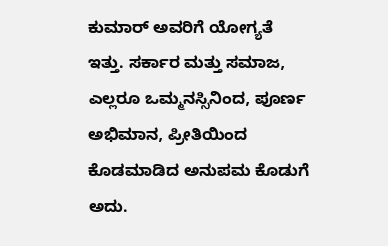ಕುಮಾರ್ ಅವರಿಗೆ ಯೋಗ್ಯತೆ ಇತ್ತು. ಸರ್ಕಾರ ಮತ್ತು ಸಮಾಜ, ಎಲ್ಲರೂ ಒಮ್ಮನಸ್ಸಿನಿಂದ, ಪೂರ್ಣ ಅಭಿಮಾನ, ಪ್ರೀತಿಯಿಂದ ಕೊಡಮಾಡಿದ ಅನುಪಮ ಕೊಡುಗೆ ಅದು.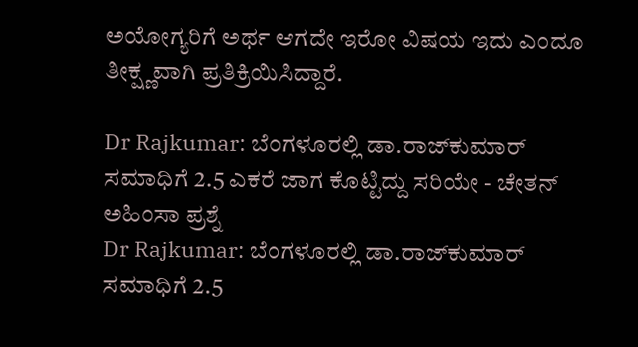ಅಯೋಗ್ಯರಿಗೆ ಅರ್ಥ ಆಗದೇ ಇರೋ ವಿಷಯ ಇದು ಎಂದೂ ತೀಕ್ಷ್ಣವಾಗಿ ಪ್ರತಿಕ್ರಿಯಿಸಿದ್ದಾರೆ.

Dr Rajkumar: ಬೆಂಗಳೂರಲ್ಲಿ ಡಾ.ರಾಜ್‌ಕುಮಾರ್ ಸಮಾಧಿಗೆ 2.5 ಎಕರೆ ಜಾಗ ಕೊಟ್ಟಿದ್ದು ಸರಿಯೇ - ಚೇತನ್ ಅಹಿಂಸಾ ಪ್ರಶ್ನೆ
Dr Rajkumar: ಬೆಂಗಳೂರಲ್ಲಿ ಡಾ.ರಾಜ್‌ಕುಮಾರ್ ಸಮಾಧಿಗೆ 2.5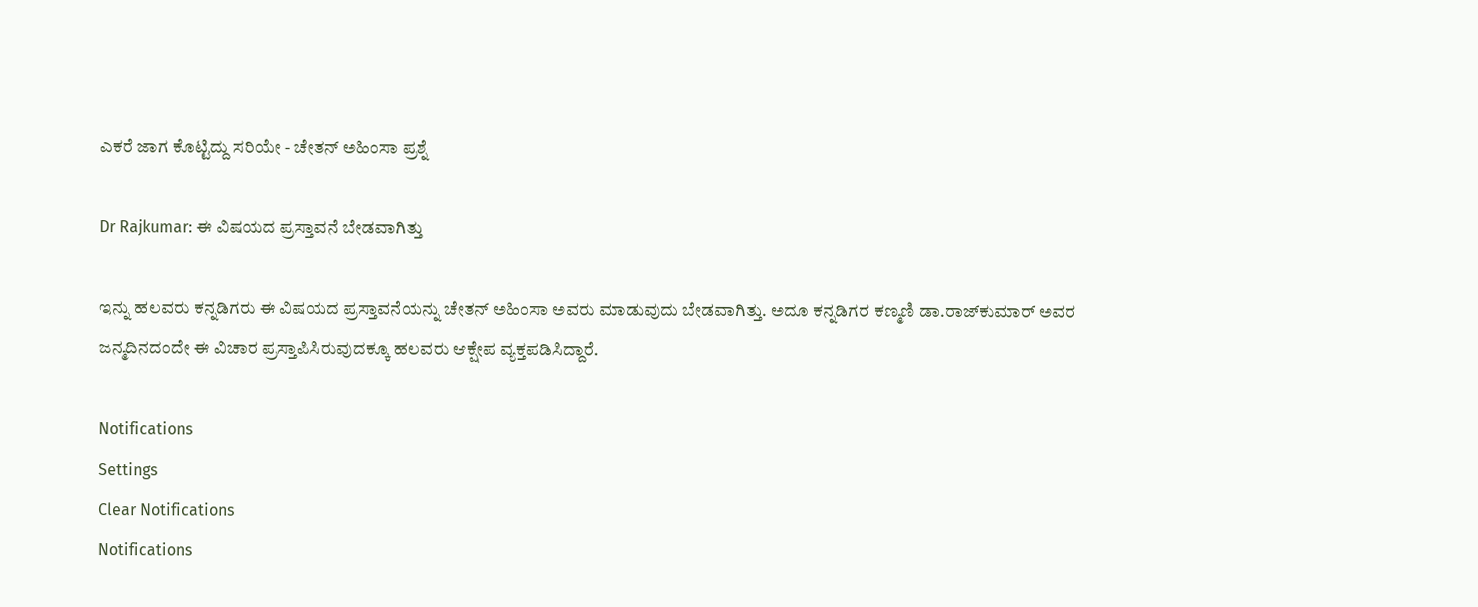ಎಕರೆ ಜಾಗ ಕೊಟ್ಟಿದ್ದು ಸರಿಯೇ - ಚೇತನ್ ಅಹಿಂಸಾ ಪ್ರಶ್ನೆ

Dr Rajkumar: ಈ ವಿಷಯದ ಪ್ರಸ್ತಾವನೆ ಬೇಡವಾಗಿತ್ತು

ಇನ್ನು ಹಲವರು ಕನ್ನಡಿಗರು ಈ ವಿಷಯದ ಪ್ರಸ್ತಾವನೆಯನ್ನು ಚೇತನ್ ಅಹಿಂಸಾ ಅವರು ಮಾಡುವುದು ಬೇಡವಾಗಿತ್ತು. ಅದೂ ಕನ್ನಡಿಗರ ಕಣ್ಮಣಿ ಡಾ.ರಾಜ್‌ಕುಮಾರ್ ಅವರ ಜನ್ಮದಿನದಂದೇ ಈ ವಿಚಾರ ಪ್ರಸ್ತಾಪಿಸಿರುವುದಕ್ಕೂ ಹಲವರು ಆಕ್ಷೇಪ ವ್ಯಕ್ತಪಡಿಸಿದ್ದಾರೆ.

Notifications
Settings
Clear Notifications
Notifications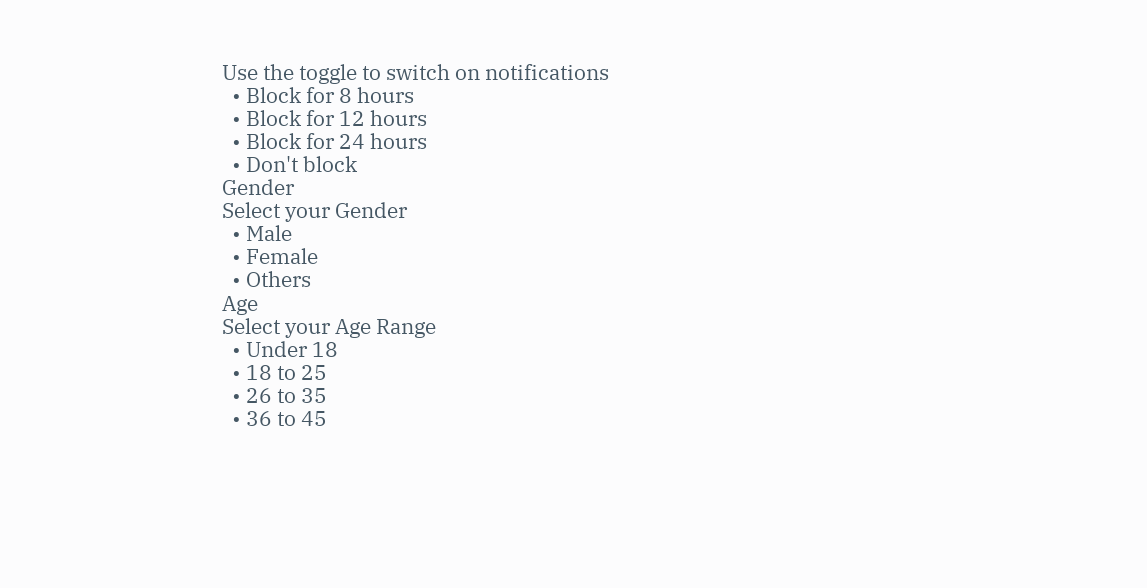Use the toggle to switch on notifications
  • Block for 8 hours
  • Block for 12 hours
  • Block for 24 hours
  • Don't block
Gender
Select your Gender
  • Male
  • Female
  • Others
Age
Select your Age Range
  • Under 18
  • 18 to 25
  • 26 to 35
  • 36 to 45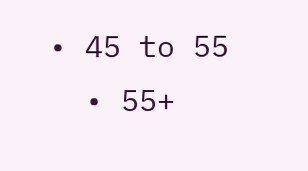• 45 to 55
  • 55+